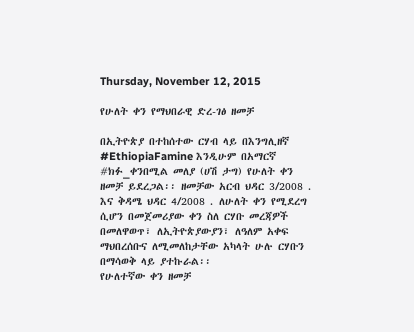Thursday, November 12, 2015

የሁለት ቀን የማህበራዊ ድረ-ገፅ ዘመቻ

በኢትዮጵያ በተከሰተው ርሃብ ላይ በእንግሊዘኛ #EthiopiaFamine እንዲሁም በአማርኛ #ክፉ_ቀንበሚል መለያ (ሀሽ ታግ) የሁለት ቀን ዘመቻ ይደረጋል፡፡ ዘመቻው አርብ ህዳር 3/2008 . እና ቅዳሜ ህዳር 4/2008 . ለሁለት ቀን የሚደረግ ሲሆን በመጀመሪያው ቀን ስለ ርሃቡ መረጃዎች በመለዋወጥ፣ ለኢትዮጵያውያን፣ ለዓለም አቀፍ ማህበረሰቡና ለሚመለከታቸው አካላት ሁሉ ርሃቡን በማሳወቅ ላይ ያተኩራል፡፡
የሁለተኛው ቀን ዘመቻ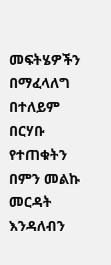መፍትሄዎችን በማፈላለግ በተለይም በርሃቡ የተጠቁትን በምን መልኩ መርዳት እንዳለብን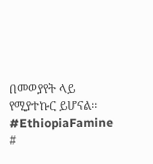በመወያየት ላይ የሚያተኩር ይሆናል፡፡
#EthiopiaFamine
#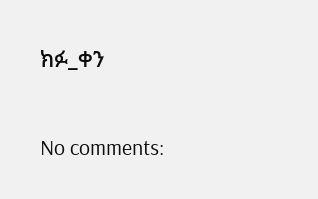ክፉ_ቀን

No comments: